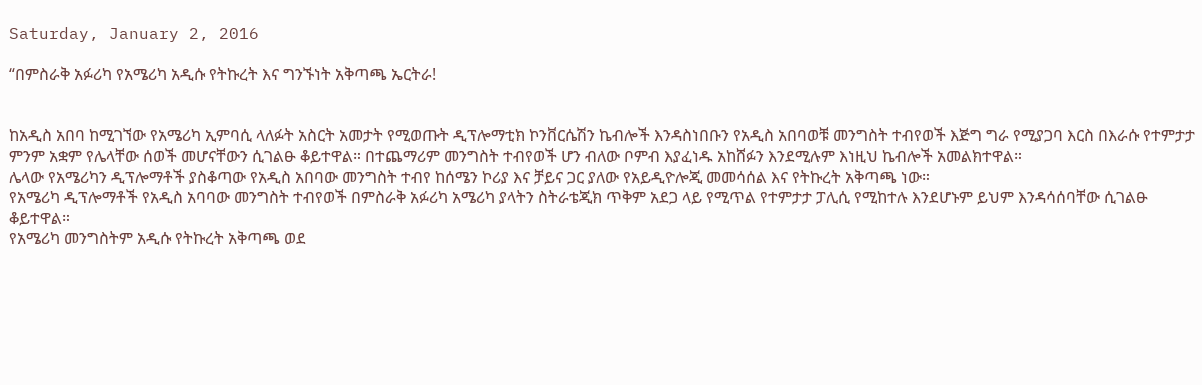Saturday, January 2, 2016

“በምስራቅ አፉሪካ የአሜሪካ አዲሱ የትኩረት እና ግንኙነት አቅጣጫ ኤርትራ!


ከአዲስ አበባ ከሚገኘው የአሜሪካ ኢምባሲ ላለፉት አስርት አመታት የሚወጡት ዲፕሎማቲክ ኮንቨርሴሽን ኬብሎች እንዳስነበቡን የአዲስ አበባወቹ መንግስት ተብየወች እጅግ ግራ የሚያጋባ እርስ በእራሱ የተምታታ ምንም አቋም የሌላቸው ሰወች መሆናቸውን ሲገልፁ ቆይተዋል። በተጨማሪም መንግስት ተብየወች ሆን ብለው ቦምብ እያፈነዱ አከሸፉን እንደሚሉም እነዚህ ኬብሎች አመልክተዋል።
ሌላው የአሜሪካን ዲፕሎማቶች ያስቆጣው የአዲስ አበባው መንግስት ተብየ ከሰሜን ኮሪያ እና ቻይና ጋር ያለው የአይዲዮሎጂ መመሳሰል እና የትኩረት አቅጣጫ ነው።
የአሜሪካ ዲፕሎማቶች የአዲስ አባባው መንግስት ተብየወች በምስራቅ አፉሪካ አሜሪካ ያላትን ስትራቴጂክ ጥቅም አደጋ ላይ የሚጥል የተምታታ ፓሊሲ የሚከተሉ እንደሆኑም ይህም እንዳሳሰባቸው ሲገልፁ ቆይተዋል።
የአሜሪካ መንግስትም አዲሱ የትኩረት አቅጣጫ ወደ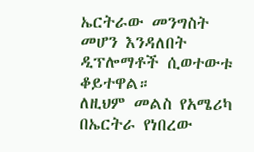ኤርትራው መንግስት መሆን እንዳለበት ዲፕሎማቶች ሲወተውቱ ቆይተዋል።
ለዚህም መልስ የአሜሪካ በኤርትራ የነበረው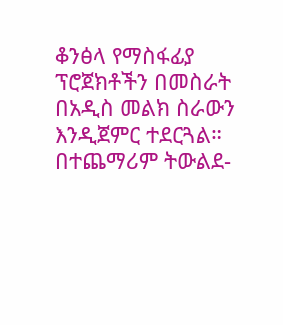ቆንፅላ የማስፋፊያ ፕሮጀክቶችን በመስራት በአዲስ መልክ ስራውን እንዲጀምር ተደርጓል። በተጨማሪም ትውልደ-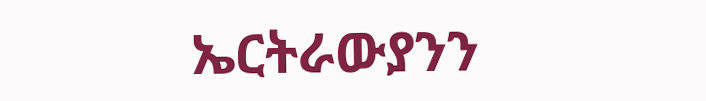ኤርትራውያንን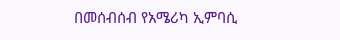በመሰብሰብ የአሜሪካ ኢምባሲ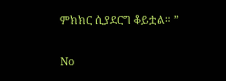ምክክር ሲያደርግ ቆይቷል። ”

No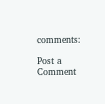comments:

Post a Comment